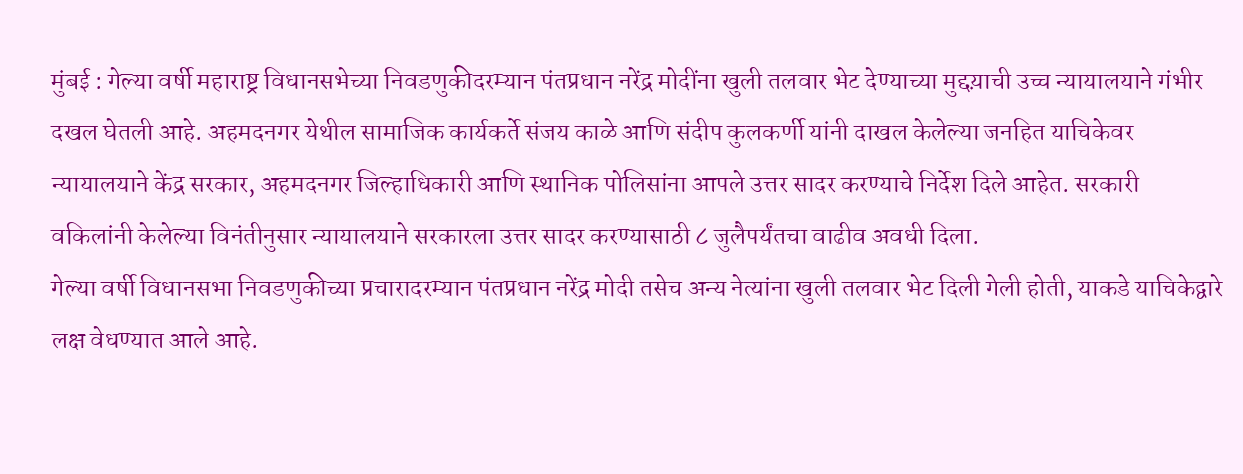मुंबई : गेल्या वर्षी महाराष्ट्र विधानसभेच्या निवडणुकीदरम्यान पंतप्रधान नरेंद्र मोदींना खुली तलवार भेट देण्याच्या मुद्दय़ाची उच्च न्यायालयाने गंभीर दखल घेतली आहे. अहमदनगर येथील सामाजिक कार्यकर्ते संजय काळे आणि संदीप कुलकर्णी यांनी दाखल केलेल्या जनहित याचिकेवर न्यायालयाने केंद्र सरकार, अहमदनगर जिल्हाधिकारी आणि स्थानिक पोलिसांना आपले उत्तर सादर करण्याचे निर्देश दिले आहेत. सरकारी वकिलांनी केलेल्या विनंतीनुसार न्यायालयाने सरकारला उत्तर सादर करण्यासाठी ८ जुलैपर्यंतचा वाढीव अवधी दिला.
गेल्या वर्षी विधानसभा निवडणुकीच्या प्रचारादरम्यान पंतप्रधान नरेंद्र मोदी तसेच अन्य नेत्यांना खुली तलवार भेट दिली गेली होती, याकडे याचिकेद्वारे लक्ष वेधण्यात आले आहे.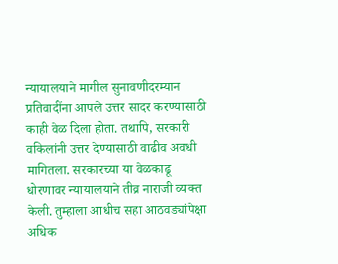न्यायालयाने मागील सुनावणीदरम्यान प्रतिवादींना आपले उत्तर सादर करण्यासाठी काही वेळ दिला होता. तथापि, सरकारी वकिलांनी उत्तर देण्यासाठी वाढीव अवधी मागितला. सरकारच्या या वेळकाढू धोरणावर न्यायालयाने तीव्र नाराजी व्यक्त केली. तुम्हाला आधीच सहा आठवड्यांपेक्षा अधिक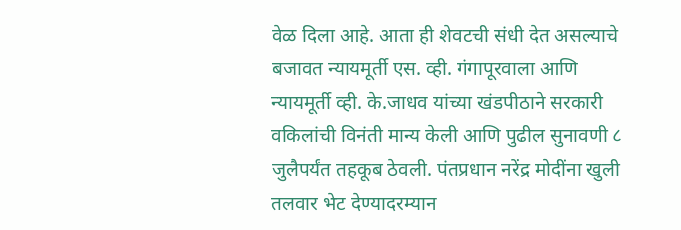वेळ दिला आहे. आता ही शेवटची संधी देत असल्याचे बजावत न्यायमूर्ती एस. व्ही. गंगापूरवाला आणि न्यायमूर्ती व्ही. के.जाधव यांच्या खंडपीठाने सरकारी वकिलांची विनंती मान्य केली आणि पुढील सुनावणी ८ जुलैपर्यंत तहकूब ठेवली. पंतप्रधान नरेंद्र मोदींना खुली तलवार भेट देण्यादरम्यान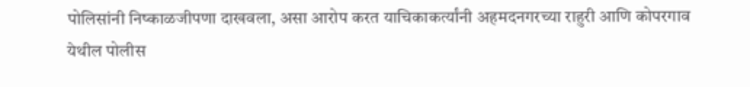पोलिसांनी निष्काळजीपणा दाखवला, असा आरोप करत याचिकाकर्त्यांनी अहमदनगरच्या राहुरी आणि कोपरगाव येथील पोलीस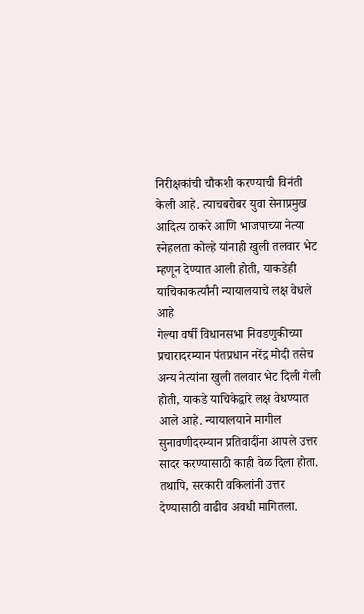निरीक्षकांची चौकशी करण्याची विनंती केली आहे. त्याचबरोबर युवा सेनाप्रमुख आदित्य ठाकरे आणि भाजपाच्या नेत्या स्नेहलता कोल्हे यांनाही खुली तलवार भेट म्हणून देण्यात आली होती, याकडेही याचिकाकर्त्यांनी न्यायालयाचे लक्ष वेधले आहे
गेल्या वर्षी विधानसभा निवडणुकीच्या प्रचारादरम्यान पंतप्रधान नरेंद्र मोदी तसेच अन्य नेत्यांना खुली तलवार भेट दिली गेली होती, याकडे याचिकेद्वारे लक्ष वेधण्यात आले आहे. न्यायालयाने मागील सुनावणीदरम्यान प्रतिवादींना आपले उत्तर सादर करण्यासाठी काही वेळ दिला होता. तथापि, सरकारी वकिलांनी उत्तर देण्यासाठी वाढीव अवधी मागितला.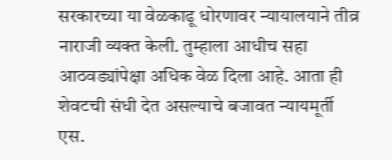सरकारच्या या वेळकाढू धोरणावर न्यायालयाने तीव्र नाराजी व्यक्त केली. तुम्हाला आधीच सहा आठवड्यांपेक्षा अधिक वेळ दिला आहे. आता ही शेवटची संधी देत असल्याचे बजावत न्यायमूर्ती एस.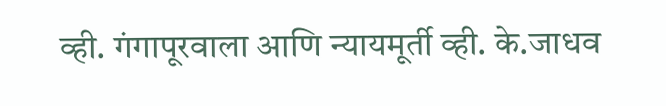व्ही. गंगापूरवाला आणि न्यायमूर्ती व्ही. के.जाधव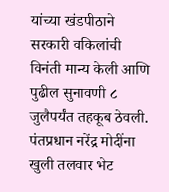यांच्या खंडपीठाने सरकारी वकिलांची विनंती मान्य केली आणि पुढील सुनावणी ८ जुलैपर्यंत तहकूब ठेवली. पंतप्रधान नरेंद्र मोदींना खुली तलवार भेट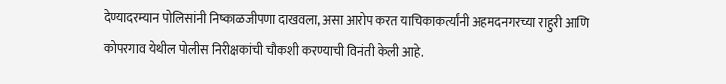देण्यादरम्यान पोलिसांनी निष्काळजीपणा दाखवला, असा आरोप करत याचिकाकर्त्यांनी अहमदनगरच्या राहुरी आणि कोपरगाव येथील पोलीस निरीक्षकांची चौकशी करण्याची विनंती केली आहे.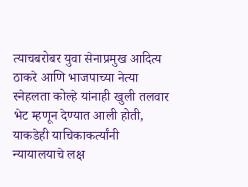त्याचबरोबर युवा सेनाप्रमुख आदित्य ठाकरे आणि भाजपाच्या नेत्या स्नेहलता कोल्हे यांनाही खुली तलवार भेट म्हणून देण्यात आली होती, याकडेही याचिकाकर्त्यांनी न्यायालयाचे लक्ष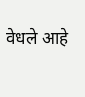वेधले आहे